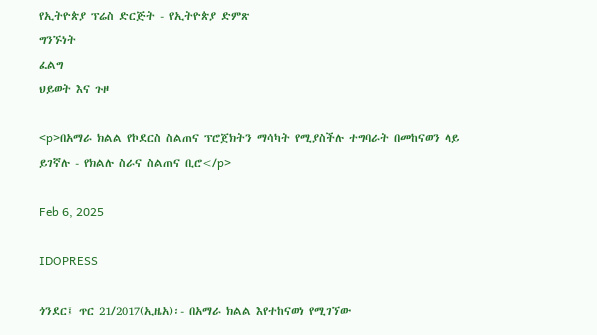የኢትዮጵያ ፕሬስ ድርጅት - የኢትዮጵያ ድምጽ
ግንኙነት
ፈልግ
ህይወት እና ጉዞ

<p>በአማራ ክልል የኮደርስ ስልጠና ፕሮጀክትን ማሳካት የሚያስችሉ ተግባራት በመከናወን ላይ ይገኛሉ - የክልሉ ስራና ስልጠና ቢሮ</p>

Feb 6, 2025

IDOPRESS

ጎንደር፤ ጥር 21/2017(ኢዜአ)፡- በአማራ ክልል እየተከናወነ የሚገኘው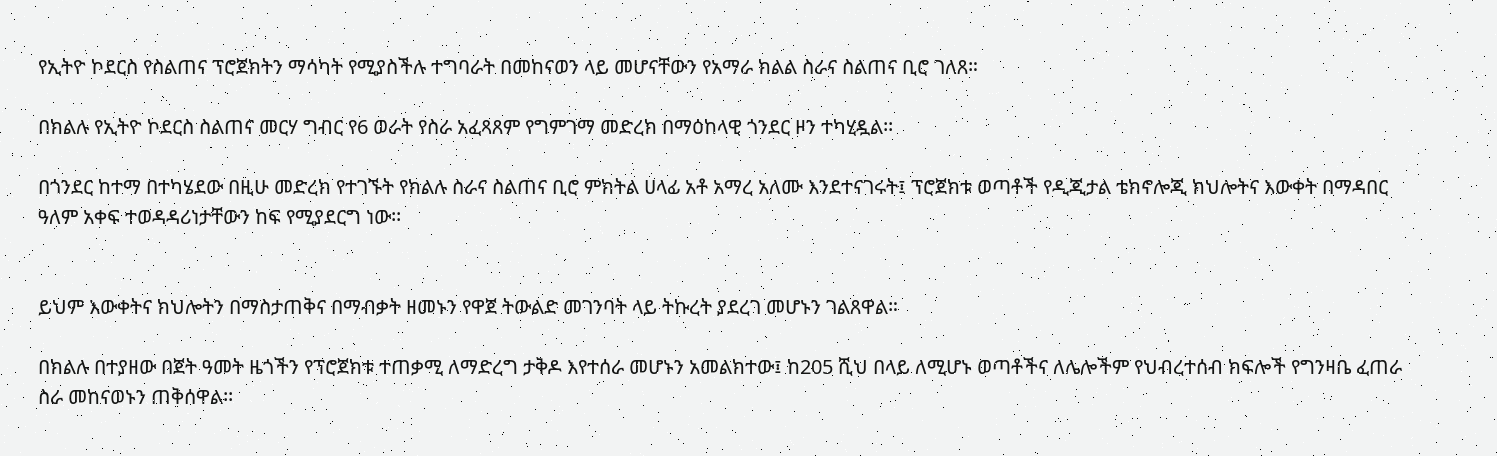የኢትዮ ኮደርስ የስልጠና ፕሮጀክትን ማሳካት የሚያስችሉ ተግባራት በመከናወን ላይ መሆናቸውን የአማራ ክልል ስራና ስልጠና ቢሮ ገለጸ።

በክልሉ የኢትዮ ኮደርስ ስልጠና መርሃ ግብር የ6 ወራት የስራ አፈጻጸም የግምገማ መድረክ በማዕከላዊ ጎንደር ዞን ተካሂዷል፡፡

በጎንደር ከተማ በተካሄደው በዚሁ መድረክ የተገኙት የክልሉ ስራና ስልጠና ቢሮ ምክትል ሀላፊ አቶ አማረ አለሙ እንደተናገሩት፤ ፕሮጀክቱ ወጣቶች የዲጂታል ቴክኖሎጂ ክህሎትና እውቀት በማዳበር ዓለም አቀፍ ተወዳዳሪነታቸውን ከፍ የሚያደርግ ነው፡፡


ይህም እውቀትና ክህሎትን በማስታጠቅና በማብቃት ዘመኑን የዋጀ ትውልድ መገንባት ላይ ትኩረት ያደረገ መሆኑን ገልጸዋል።

በክልሉ በተያዘው በጀት ዓመት ዜጎችን የፕሮጀክቱ ተጠቃሚ ለማድረግ ታቅዶ እየተሰራ መሆኑን አመልክተው፤ ከ205 ሺህ በላይ ለሚሆኑ ወጣቶችና ለሌሎችም የህብረተሰብ ክፍሎች የግንዛቤ ፈጠራ ስራ መከናወኑን ጠቅሰዋል፡፡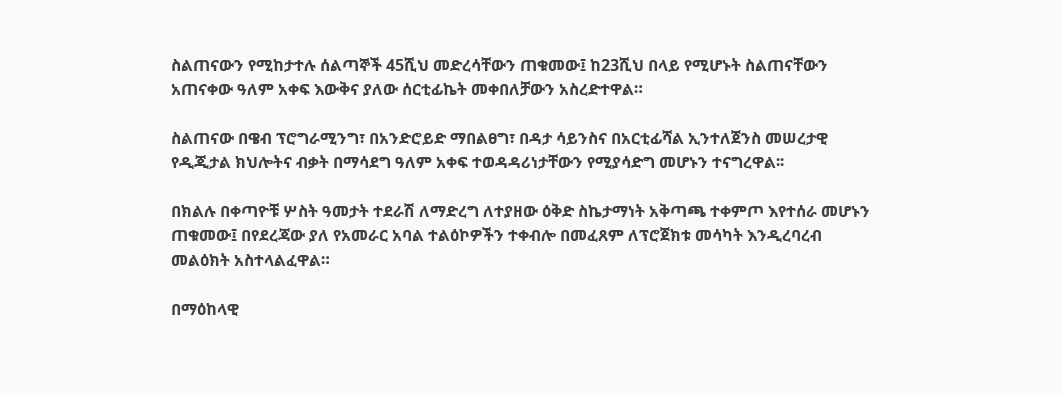ስልጠናውን የሚከታተሉ ሰልጣኞች 45ሺህ መድረሳቸውን ጠቁመው፤ ከ23ሺህ በላይ የሚሆኑት ስልጠናቸውን አጠናቀው ዓለም አቀፍ እውቅና ያለው ሰርቲፊኬት መቀበለቻውን አስረድተዋል።

ስልጠናው በዌብ ፕሮግራሚንግ፣ በአንድሮይድ ማበልፀግ፣ በዳታ ሳይንስና በአርቲፊሻል ኢንተለጀንስ መሠረታዊ የዲጂታል ክህሎትና ብቃት በማሳደግ ዓለም አቀፍ ተወዳዳሪነታቸውን የሚያሳድግ መሆኑን ተናግረዋል፡፡

በክልሉ በቀጣዮቹ ሦስት ዓመታት ተደራሽ ለማድረግ ለተያዘው ዕቅድ ስኬታማነት አቅጣጫ ተቀምጦ እየተሰራ መሆኑን ጠቁመው፤ በየደረጃው ያለ የአመራር አባል ተልዕኮዎችን ተቀብሎ በመፈጸም ለፕሮጀክቱ መሳካት እንዲረባረብ መልዕክት አስተላልፈዋል።

በማዕከላዊ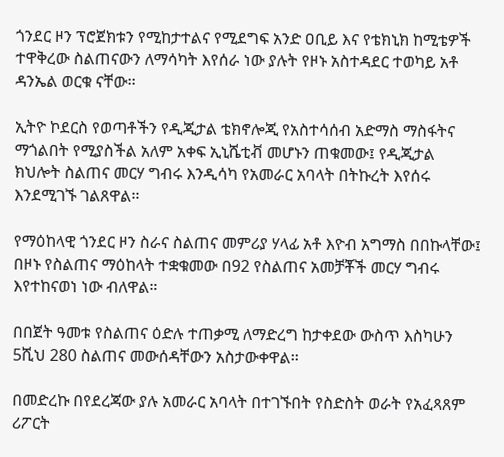ጎንደር ዞን ፕሮጀክቱን የሚከታተልና የሚደግፍ አንድ ዐቢይ እና የቴክኒክ ከሚቴዎች ተዋቅረው ስልጠናውን ለማሳካት እየሰራ ነው ያሉት የዞኑ አስተዳደር ተወካይ አቶ ዳንኤል ወርቁ ናቸው፡፡

ኢትዮ ኮደርስ የወጣቶችን የዲጂታል ቴክኖሎጂ የአስተሳሰብ አድማስ ማስፋትና ማጎልበት የሚያስችል አለም አቀፍ ኢኒሼቲቭ መሆኑን ጠቁመው፤ የዲጂታል ክህሎት ስልጠና መርሃ ግብሩ እንዲሳካ የአመራር አባላት በትኩረት እየሰሩ እንደሚገኙ ገልጸዋል፡፡

የማዕከላዊ ጎንደር ዞን ስራና ስልጠና መምሪያ ሃላፊ አቶ እዮብ አግማስ በበኩላቸው፤ በዞኑ የስልጠና ማዕከላት ተቋቁመው በ92 የስልጠና አመቻቾች መርሃ ግብሩ እየተከናወነ ነው ብለዋል።

በበጀት ዓመቱ የስልጠና ዕድሉ ተጠቃሚ ለማድረግ ከታቀደው ውስጥ እስካሁን 5ሺህ 280 ስልጠና መውሰዳቸውን አስታውቀዋል፡፡

በመድረኩ በየደረጃው ያሉ አመራር አባላት በተገኙበት የስድስት ወራት የአፈጻጸም ሪፖርት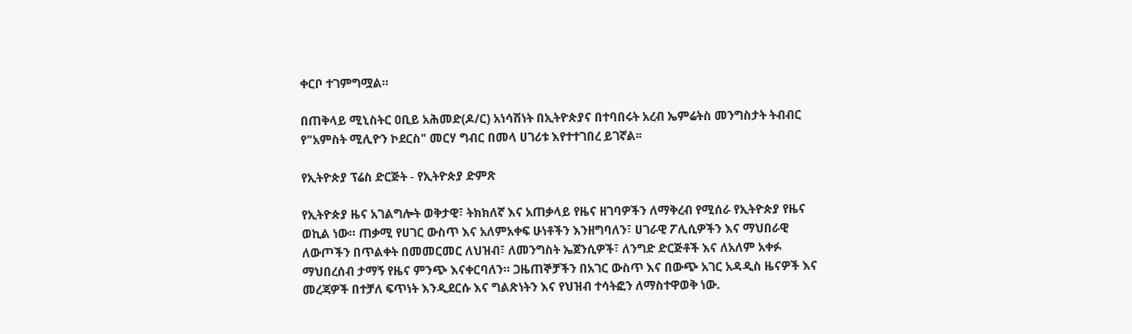ቀርቦ ተገምግሟል።

በጠቅላይ ሚኒስትር ዐቢይ አሕመድ(ዶ/ር) አነሳሽነት በኢትዮጵያና በተባበሩት አረብ ኤምሬትስ መንግስታት ትብብር የ"አምስት ሚሊዮን ኮደርስ" መርሃ ግብር በመላ ሀገሪቱ እየተተገበረ ይገኛል፡፡

የኢትዮጵያ ፕሬስ ድርጅት - የኢትዮጵያ ድምጽ

የኢትዮጵያ ዜና አገልግሎት ወቅታዊ፣ ትክክለኛ እና አጠቃላይ የዜና ዘገባዎችን ለማቅረብ የሚሰራ የኢትዮጵያ የዜና ወኪል ነው። ጠቃሚ የሀገር ውስጥ እና አለምአቀፍ ሁነቶችን እንዘግባለን፣ ሀገራዊ ፖሊሲዎችን እና ማህበራዊ ለውጦችን በጥልቀት በመመርመር ለህዝብ፣ ለመንግስት ኤጀንሲዎች፣ ለንግድ ድርጅቶች እና ለአለም አቀፉ ማህበረሰብ ታማኝ የዜና ምንጭ እናቀርባለን። ጋዜጠኞቻችን በአገር ውስጥ እና በውጭ አገር አዳዲስ ዜናዎች እና መረጃዎች በተቻለ ፍጥነት እንዲደርሱ እና ግልጽነትን እና የህዝብ ተሳትፎን ለማስተዋወቅ ነው.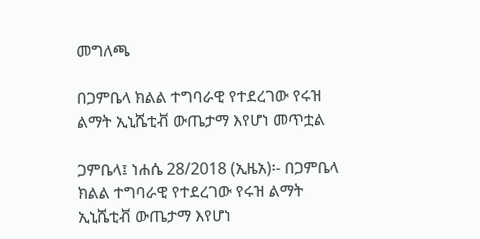መግለጫ

በጋምቤላ ክልል ተግባራዊ የተደረገው የሩዝ ልማት ኢኒሼቲቭ ውጤታማ እየሆነ መጥቷል

ጋምቤላ፤ ነሐሴ 28/2018 (ኢዜአ)፡- በጋምቤላ ክልል ተግባራዊ የተደረገው የሩዝ ልማት ኢኒሼቲቭ ውጤታማ እየሆነ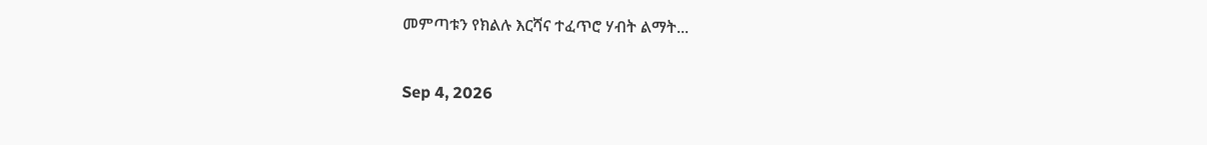መምጣቱን የክልሉ እርሻና ተፈጥሮ ሃብት ልማት...

Sep 4, 2026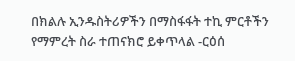በክልሉ ኢንዱስትሪዎችን በማስፋፋት ተኪ ምርቶችን የማምረት ስራ ተጠናክሮ ይቀጥላል -ርዕሰ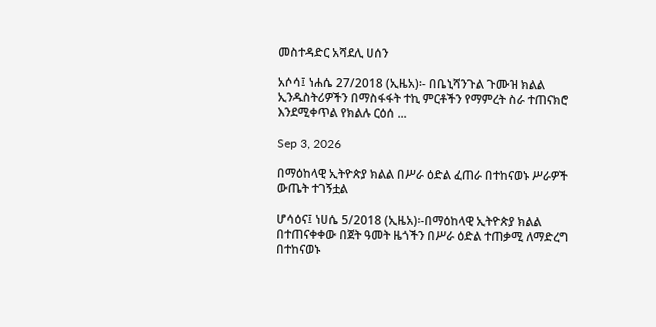መስተዳድር አሻደሊ ሀሰን

አሶሳ፤ ነሐሴ 27/2018 (ኢዜአ)፡- በቤኒሻንጉል ጉሙዝ ክልል ኢንዱስትሪዎችን በማስፋፋት ተኪ ምርቶችን የማምረት ስራ ተጠናክሮ እንደሚቀጥል የክልሉ ርዕሰ ...

Sep 3, 2026

በማዕከላዊ ኢትዮጵያ ክልል በሥራ ዕድል ፈጠራ በተከናወኑ ሥራዎች ውጤት ተገኝቷል

ሆሳዕና፤ ነሀሴ 5/2018 (ኢዜአ)፡-በማዕከላዊ ኢትዮጵያ ክልል በተጠናቀቀው በጀት ዓመት ዜጎችን በሥራ ዕድል ተጠቃሚ ለማድረግ በተከናወኑ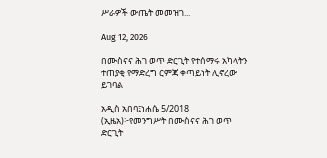ሥራዎች ውጤት መመዝገ...

Aug 12, 2026

በሙስናና ሕገ ወጥ ድርጊት የተሰማሩ አካላትን ተጠያቂ የማድረግ ርምጃ ቀጣይነት ሊኖረው ይገባል

አዲስ አበባ፤ነሐሴ 5/2018 (ኢዜአ)፦የመንግሥት በሙስናና ሕገ ወጥ ድርጊት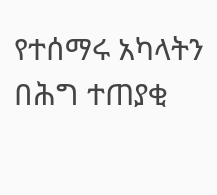የተሰማሩ አካላትን በሕግ ተጠያቂ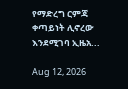የማድረግ ርምጃ ቀጣይነት ሊኖረው እንደሚገባ ኢዜአ...

Aug 12, 2026